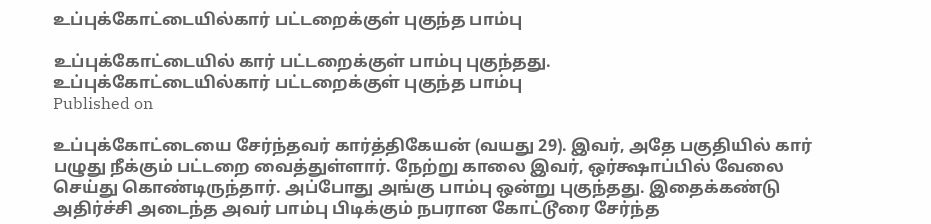உப்புக்கோட்டையில்கார் பட்டறைக்குள் புகுந்த பாம்பு

உப்புக்கோட்டையில் கார் பட்டறைக்குள் பாம்பு புகுந்தது.
உப்புக்கோட்டையில்கார் பட்டறைக்குள் புகுந்த பாம்பு
Published on

உப்புக்கோட்டையை சேர்ந்தவர் கார்த்திகேயன் (வயது 29). இவர், அதே பகுதியில் கார் பழுது நீக்கும் பட்டறை வைத்துள்ளார். நேற்று காலை இவர், ஒர்க்ஷாப்பில் வேலை செய்து கொண்டிருந்தார். அப்போது அங்கு பாம்பு ஒன்று புகுந்தது. இதைக்கண்டு அதிர்ச்சி அடைந்த அவர் பாம்பு பிடிக்கும் நபரான கோட்டூரை சேர்ந்த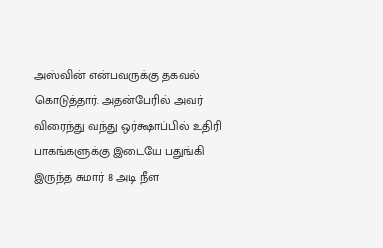அஸ்வின் என்பவருக்கு தகவல் கொடுத்தார். அதன்பேரில் அவர் விரைந்து வந்து ஒர்க்ஷாப்பில் உதிரி பாகங்களுக்கு இடையே பதுங்கி இருந்த சுமார் 8 அடி நீள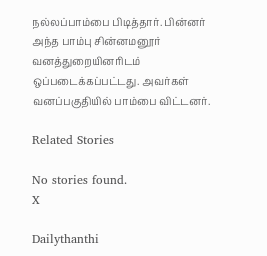நல்லப்பாம்பை பிடித்தார். பின்னர் அந்த பாம்பு சின்னமனூர் வனத்துறையினரிடம் ஒப்படைக்கப்பட்டது. அவர்கள் வனப்பகுதியில் பாம்பை விட்டனர்.

Related Stories

No stories found.
X

Dailythanthi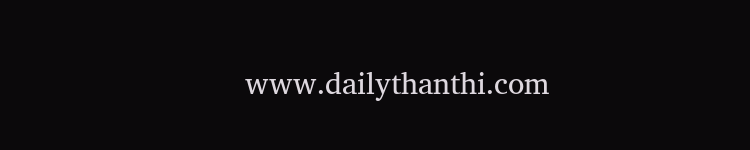www.dailythanthi.com